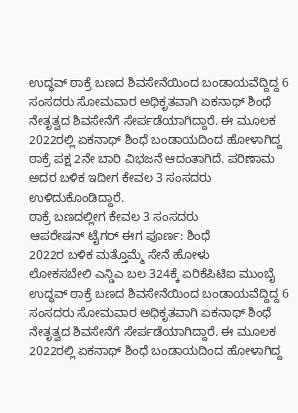ಉದ್ಧವ್ ಠಾಕ್ರೆ ಬಣದ ಶಿವಸೇನೆಯಿಂದ ಬಂಡಾಯವೆದ್ದಿದ್ದ 6 ಸಂಸದರು ಸೋಮವಾರ ಅಧಿಕೃತವಾಗಿ ಏಕನಾಥ್ ಶಿಂಧೆ ನೇತೃತ್ವದ ಶಿವಸೇನೆಗೆ ಸೇರ್ಪಡೆಯಾಗಿದ್ದಾರೆ. ಈ ಮೂಲಕ 2022ರಲ್ಲಿ ಏಕನಾಥ್ ಶಿಂಧೆ ಬಂಡಾಯದಿಂದ ಹೋಳಾಗಿದ್ದ ಠಾಕ್ರೆ ಪಕ್ಷ 2ನೇ ಬಾರಿ ವಿಭಜನೆ ಆದಂತಾಗಿದೆ. ಪರಿಣಾಮ ಅದರ ಬಳಿಕ ಇದೀಗ ಕೇವಲ 3 ಸಂಸದರು ಉಳಿದುಕೊಂಡಿದ್ದಾರೆ.
ಠಾಕ್ರೆ ಬಣದಲ್ಲೀಗ ಕೇವಲ 3 ಸಂಸದರು
ಆಪರೇಷನ್ ಟೈಗರ್ ಈಗ ಪೂರ್ಣ: ಶಿಂಧೆ
2022ರ ಬಳಿಕ ಮತ್ತೊಮ್ಮೆ ಸೇನೆ ಹೋಳು
ಲೋಕಸಬೇಲಿ ಎನ್ಡಿಎ ಬಲ 324ಕ್ಕೆ ಏರಿಕೆಪಿಟಿಐ ಮುಂಬೈ
ಉದ್ಧವ್ ಠಾಕ್ರೆ ಬಣದ ಶಿವಸೇನೆಯಿಂದ ಬಂಡಾಯವೆದ್ದಿದ್ದ 6 ಸಂಸದರು ಸೋಮವಾರ ಅಧಿಕೃತವಾಗಿ ಏಕನಾಥ್ ಶಿಂಧೆ ನೇತೃತ್ವದ ಶಿವಸೇನೆಗೆ ಸೇರ್ಪಡೆಯಾಗಿದ್ದಾರೆ. ಈ ಮೂಲಕ 2022ರಲ್ಲಿ ಏಕನಾಥ್ ಶಿಂಧೆ ಬಂಡಾಯದಿಂದ ಹೋಳಾಗಿದ್ದ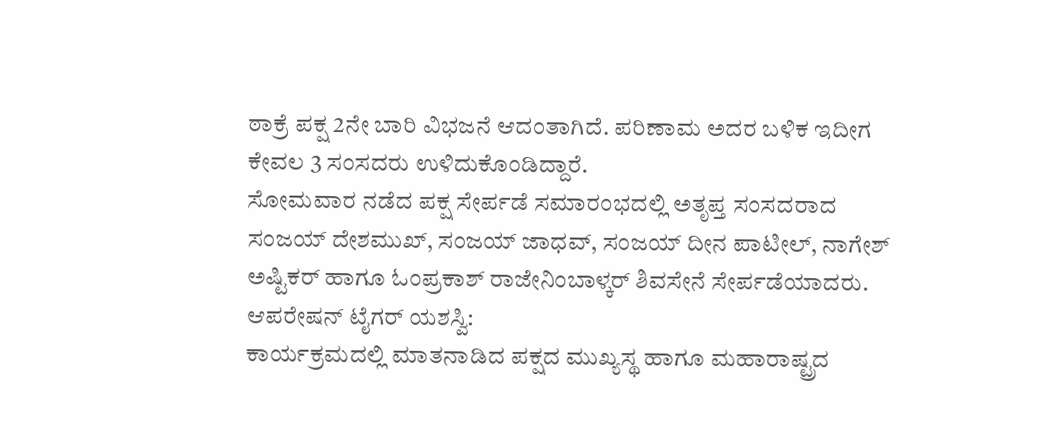ಠಾಕ್ರೆ ಪಕ್ಷ 2ನೇ ಬಾರಿ ವಿಭಜನೆ ಆದಂತಾಗಿದೆ. ಪರಿಣಾಮ ಅದರ ಬಳಿಕ ಇದೀಗ ಕೇವಲ 3 ಸಂಸದರು ಉಳಿದುಕೊಂಡಿದ್ದಾರೆ.
ಸೋಮವಾರ ನಡೆದ ಪಕ್ಷ ಸೇರ್ಪಡೆ ಸಮಾರಂಭದಲ್ಲಿ ಅತೃಪ್ತ ಸಂಸದರಾದ ಸಂಜಯ್ ದೇಶಮುಖ್, ಸಂಜಯ್ ಜಾಧವ್, ಸಂಜಯ್ ದೀನ ಪಾಟೀಲ್, ನಾಗೇಶ್ ಅಷ್ಟಿಕರ್ ಹಾಗೂ ಓಂಪ್ರಕಾಶ್ ರಾಜೇನಿಂಬಾಳ್ಕರ್ ಶಿವಸೇನೆ ಸೇರ್ಪಡೆಯಾದರು.
ಆಪರೇಷನ್ ಟೈಗರ್ ಯಶಸ್ವಿ:
ಕಾರ್ಯಕ್ರಮದಲ್ಲಿ ಮಾತನಾಡಿದ ಪಕ್ಷದ ಮುಖ್ಯಸ್ಥ ಹಾಗೂ ಮಹಾರಾಷ್ಟ್ರದ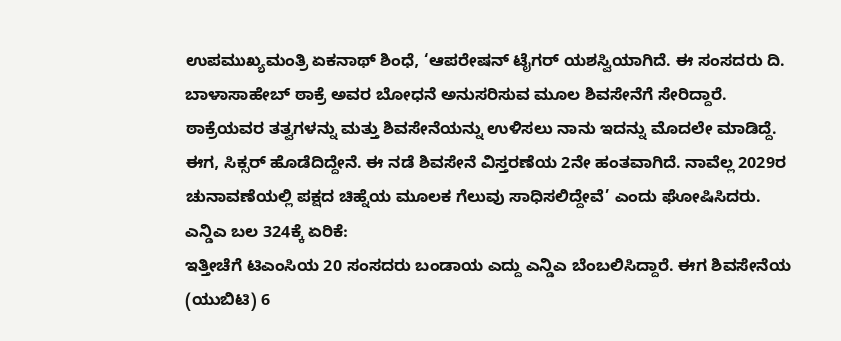ಉಪಮುಖ್ಯಮಂತ್ರಿ ಏಕನಾಥ್ ಶಿಂಧೆ, ‘ಆಪರೇಷನ್ ಟೈಗರ್ ಯಶಸ್ವಿಯಾಗಿದೆ. ಈ ಸಂಸದರು ದಿ. ಬಾಳಾಸಾಹೇಬ್ ಠಾಕ್ರೆ ಅವರ ಬೋಧನೆ ಅನುಸರಿಸುವ ಮೂಲ ಶಿವಸೇನೆಗೆ ಸೇರಿದ್ದಾರೆ. ಠಾಕ್ರೆಯವರ ತತ್ವಗಳನ್ನು ಮತ್ತು ಶಿವಸೇನೆಯನ್ನು ಉಳಿಸಲು ನಾನು ಇದನ್ನು ಮೊದಲೇ ಮಾಡಿದ್ದೆ. ಈಗ, ಸಿಕ್ಸರ್ ಹೊಡೆದಿದ್ದೇನೆ. ಈ ನಡೆ ಶಿವಸೇನೆ ವಿಸ್ತರಣೆಯ 2ನೇ ಹಂತವಾಗಿದೆ. ನಾವೆಲ್ಲ 2029ರ ಚುನಾವಣೆಯಲ್ಲಿ ಪಕ್ಷದ ಚಿಹ್ನೆಯ ಮೂಲಕ ಗೆಲುವು ಸಾಧಿಸಲಿದ್ದೇವೆ’ ಎಂದು ಘೋಷಿಸಿದರು.
ಎನ್ಡಿಎ ಬಲ 324ಕ್ಕೆ ಏರಿಕೆ:
ಇತ್ತೀಚೆಗೆ ಟಿಎಂಸಿಯ 20 ಸಂಸದರು ಬಂಡಾಯ ಎದ್ದು ಎನ್ಡಿಎ ಬೆಂಬಲಿಸಿದ್ದಾರೆ. ಈಗ ಶಿವಸೇನೆಯ (ಯುಬಿಟಿ) 6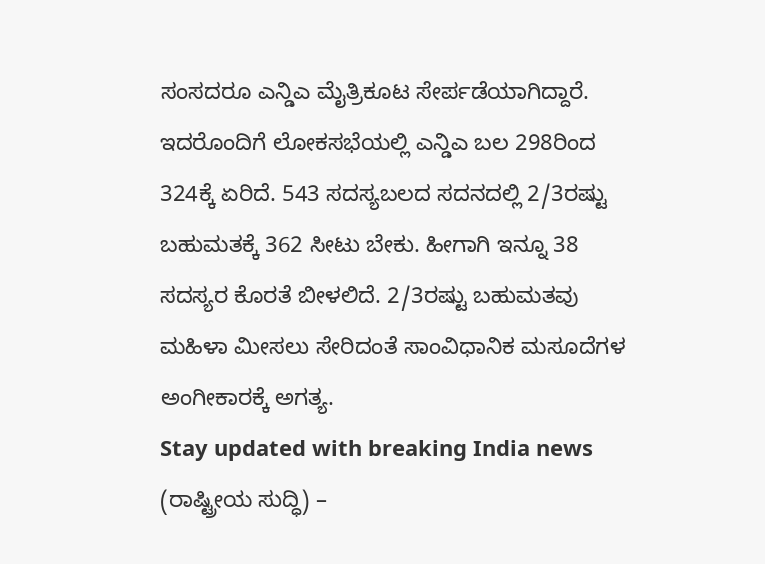ಸಂಸದರೂ ಎನ್ಡಿಎ ಮೈತ್ರಿಕೂಟ ಸೇರ್ಪಡೆಯಾಗಿದ್ದಾರೆ. ಇದರೊಂದಿಗೆ ಲೋಕಸಭೆಯಲ್ಲಿ ಎನ್ಡಿಎ ಬಲ 298ರಿಂದ 324ಕ್ಕೆ ಏರಿದೆ. 543 ಸದಸ್ಯಬಲದ ಸದನದಲ್ಲಿ 2/3ರಷ್ಟು ಬಹುಮತಕ್ಕೆ 362 ಸೀಟು ಬೇಕು. ಹೀಗಾಗಿ ಇನ್ನೂ 38 ಸದಸ್ಯರ ಕೊರತೆ ಬೀಳಲಿದೆ. 2/3ರಷ್ಟು ಬಹುಮತವು ಮಹಿಳಾ ಮೀಸಲು ಸೇರಿದಂತೆ ಸಾಂವಿಧಾನಿಕ ಮಸೂದೆಗಳ ಅಂಗೀಕಾರಕ್ಕೆ ಅಗತ್ಯ.
Stay updated with breaking India news (ರಾಷ್ಟ್ರೀಯ ಸುದ್ಧಿ) –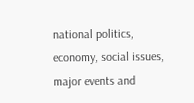national politics, economy, social issues, major events and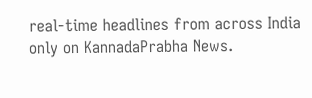real‑time headlines from across India only on KannadaPrabha News.